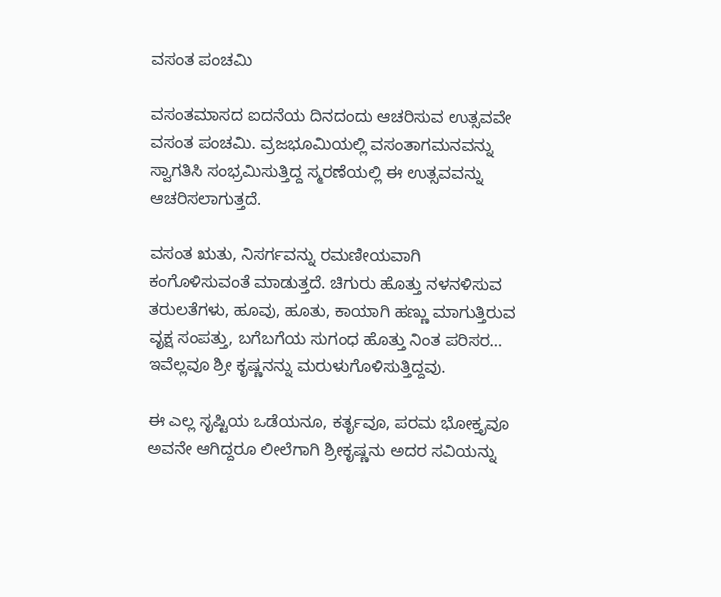ವಸಂತ ಪಂಚಮಿ

ವಸಂತಮಾಸದ ಐದನೆಯ ದಿನದಂದು ಆಚರಿಸುವ ಉತ್ಸವವೇ ವಸಂತ ಪಂಚಮಿ. ವ್ರಜಭೂಮಿಯಲ್ಲಿ ವಸಂತಾಗಮನವನ್ನು ಸ್ವಾಗತಿಸಿ ಸಂಭ್ರಮಿಸುತ್ತಿದ್ದ ಸ್ಮರಣೆಯಲ್ಲಿ ಈ ಉತ್ಸವವನ್ನು ಆಚರಿಸಲಾಗುತ್ತದೆ.

ವಸಂತ ಋತು, ನಿಸರ್ಗವನ್ನು ರಮಣೀಯವಾಗಿ ಕಂಗೊಳಿಸುವಂತೆ ಮಾಡುತ್ತದೆ. ಚಿಗುರು ಹೊತ್ತು ನಳನಳಿಸುವ ತರುಲತೆಗಳು, ಹೂವು, ಹೂತು, ಕಾಯಾಗಿ ಹಣ್ಣು ಮಾಗುತ್ತಿರುವ ವೃಕ್ಷ ಸಂಪತ್ತು, ಬಗೆಬಗೆಯ ಸುಗಂಧ ಹೊತ್ತು ನಿಂತ ಪರಿಸರ… ಇವೆಲ್ಲವೂ ಶ್ರೀ ಕೃಷ್ಣನನ್ನು ಮರುಳುಗೊಳಿಸುತ್ತಿದ್ದವು.

ಈ ಎಲ್ಲ ಸೃಷ್ಟಿಯ ಒಡೆಯನೂ, ಕರ್ತೃವೂ, ಪರಮ ಭೋಕ್ತೃವೂ ಅವನೇ ಆಗಿದ್ದರೂ ಲೀಲೆಗಾಗಿ ಶ್ರೀಕೃಷ್ಣನು ಅದರ ಸವಿಯನ್ನು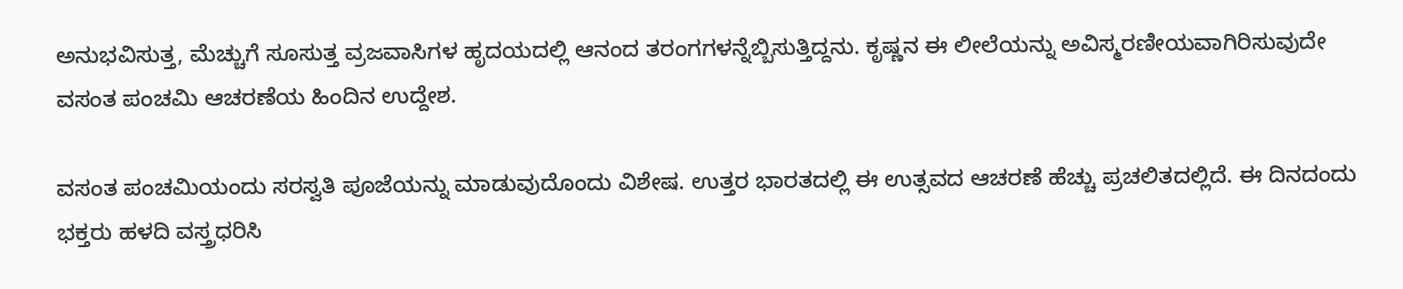ಅನುಭವಿಸುತ್ತ, ಮೆಚ್ಚುಗೆ ಸೂಸುತ್ತ ವ್ರಜವಾಸಿಗಳ ಹೃದಯದಲ್ಲಿ ಆನಂದ ತರಂಗಗಳನ್ನೆಬ್ಬಿಸುತ್ತಿದ್ದನು. ಕೃಷ್ಣನ ಈ ಲೀಲೆಯನ್ನು ಅವಿಸ್ಮರಣೀಯವಾಗಿರಿಸುವುದೇ ವಸಂತ ಪಂಚಮಿ ಆಚರಣೆಯ ಹಿಂದಿನ ಉದ್ದೇಶ.

ವಸಂತ ಪಂಚಮಿಯಂದು ಸರಸ್ವತಿ ಪೂಜೆಯನ್ನು ಮಾಡುವುದೊಂದು ವಿಶೇಷ. ಉತ್ತರ ಭಾರತದಲ್ಲಿ ಈ ಉತ್ಸವದ ಆಚರಣೆ ಹೆಚ್ಚು ಪ್ರಚಲಿತದಲ್ಲಿದೆ. ಈ ದಿನದಂದು ಭಕ್ತರು ಹಳದಿ ವಸ್ತ್ರಧರಿಸಿ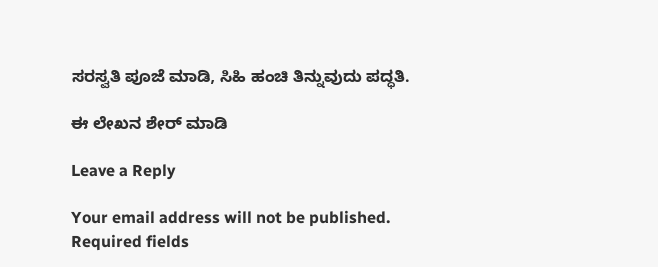ಸರಸ್ವತಿ ಪೂಜೆ ಮಾಡಿ, ಸಿಹಿ ಹಂಚಿ ತಿನ್ನುವುದು ಪದ್ಧತಿ.

ಈ ಲೇಖನ ಶೇರ್ ಮಾಡಿ

Leave a Reply

Your email address will not be published. Required fields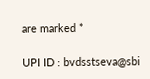are marked *

UPI ID : bvdsstseva@sbi